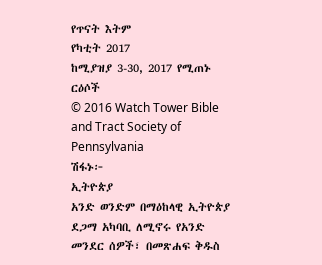የጥናት እትም
የካቲት 2017
ከሚያዝያ 3-30, 2017 የሚጠኑ ርዕሶች
© 2016 Watch Tower Bible and Tract Society of Pennsylvania
ሽፋኑ፦
ኢትዮጵያ
አንድ ወንድም በማዕከላዊ ኢትዮጵያ ደጋማ አካባቢ ለሚኖሩ የአንድ መንደር ሰዎች፣ በመጽሐፍ ቅዱስ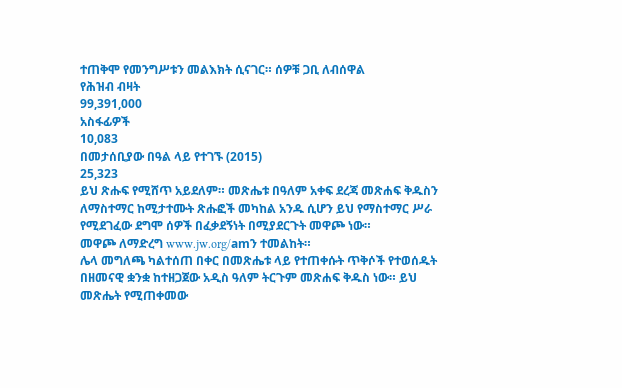ተጠቅሞ የመንግሥቱን መልእክት ሲናገር። ሰዎቹ ጋቢ ለብሰዋል
የሕዝብ ብዛት
99,391,000
አስፋፊዎች
10,083
በመታሰቢያው በዓል ላይ የተገኙ (2015)
25,323
ይህ ጽሑፍ የሚሸጥ አይደለም። መጽሔቱ በዓለም አቀፍ ደረጃ መጽሐፍ ቅዱስን ለማስተማር ከሚታተሙት ጽሑፎች መካከል አንዱ ሲሆን ይህ የማስተማር ሥራ የሚደገፈው ደግሞ ሰዎች በፈቃደኝነት በሚያደርጉት መዋጮ ነው።
መዋጮ ለማድረግ www.jw.org/amን ተመልከት።
ሌላ መግለጫ ካልተሰጠ በቀር በመጽሔቱ ላይ የተጠቀሱት ጥቅሶች የተወሰዱት በዘመናዊ ቋንቋ ከተዘጋጀው አዲስ ዓለም ትርጉም መጽሐፍ ቅዱስ ነው። ይህ መጽሔት የሚጠቀመው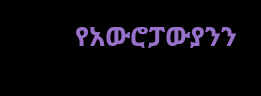የአውሮፓውያንን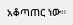አቆጣጠር ነው።